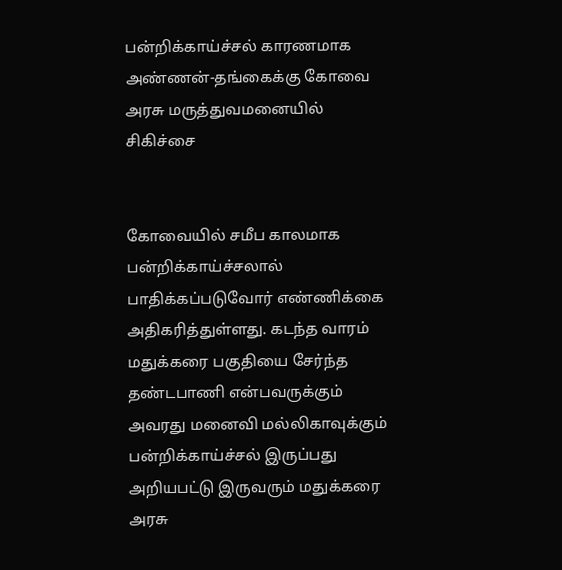பன்றிக்காய்ச்சல் காரணமாக அண்ணன்-தங்கைக்கு கோவை அரசு மருத்துவமனையில் சிகிச்சை


கோவையில் சமீப காலமாக பன்றிக்காய்ச்சலால் பாதிக்கப்படுவோர் எண்ணிக்கை அதிகரித்துள்ளது. கடந்த வாரம் மதுக்கரை பகுதியை சேர்ந்த தண்டபாணி என்பவருக்கும் அவரது மனைவி மல்லிகாவுக்கும் பன்றிக்காய்ச்சல் இருப்பது அறியபட்டு இருவரும் மதுக்கரை அரசு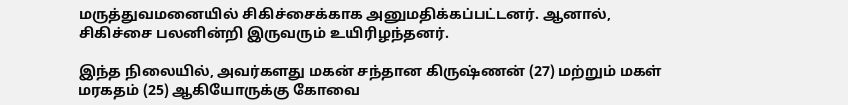மருத்துவமனையில் சிகிச்சைக்காக அனுமதிக்கப்பட்டனர். ஆனால், சிகிச்சை பலனின்றி இருவரும் உயிரிழந்தனர்.

இந்த நிலையில், அவர்களது மகன் சந்தான கிருஷ்ணன் (27) மற்றும் மகள் மரகதம் (25) ஆகியோருக்கு கோவை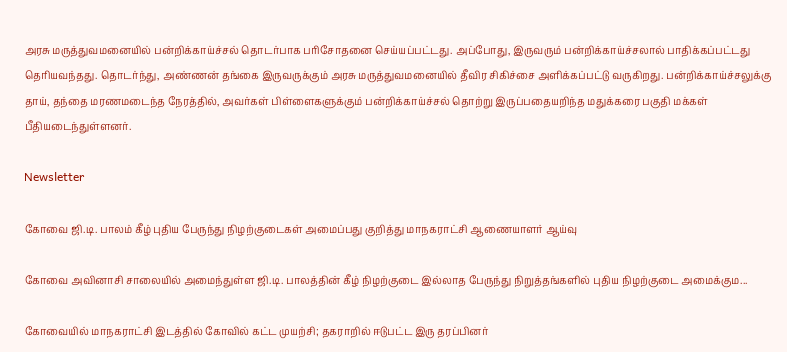அரசு மருத்துவமனையில் பன்றிக்காய்ச்சல் தொடர்பாக பரிசோதனை செய்யப்பட்டது. அப்போது, இருவரும் பன்றிக்காய்ச்சலால் பாதிக்கப்பட்டது  தெரியவந்தது. தொடர்ந்து, அண்ணன் தங்கை இருவருக்கும் அரசு மருத்துவமனையில் தீவிர சிகிச்சை அளிக்கப்பட்டு வருகிறது. பன்றிக்காய்ச்சலுக்கு தாய், தந்தை மரணமடைந்த நேரத்தில், அவர்கள் பிள்ளைகளுக்கும் பன்றிக்காய்ச்சல் தொற்று இருப்பதையறிந்த மதுக்கரை பகுதி மக்கள் பீதியடைந்துள்ளனர்.

Newsletter

கோவை ஜி.டி. பாலம் கீழ் புதிய பேருந்து நிழற்குடைகள் அமைப்பது குறித்து மாநகராட்சி ஆணையாளர் ஆய்வு

கோவை அவினாசி சாலையில் அமைந்துள்ள ஜி.டி. பாலத்தின் கீழ் நிழற்குடை இல்லாத பேருந்து நிறுத்தங்களில் புதிய நிழற்குடை அமைக்கும...

கோவையில் மாநகராட்சி இடத்தில் கோவில் கட்ட முயற்சி; தகராறில் ஈடுபட்ட இரு தரப்பினர்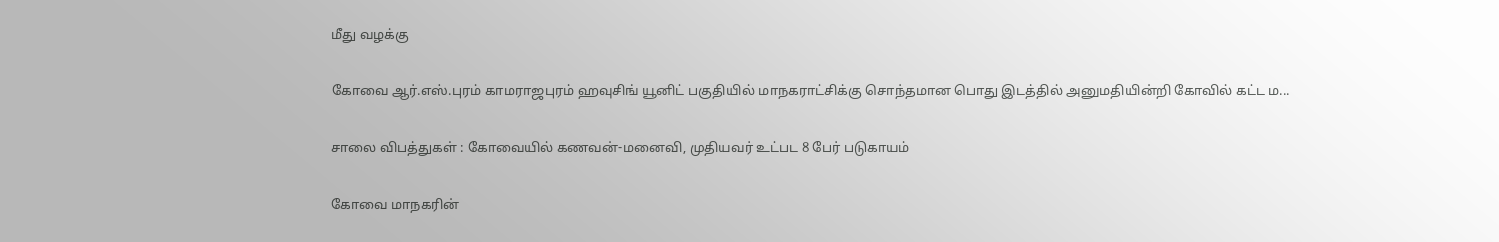மீது வழக்கு

கோவை ஆர்.எஸ்.புரம் காமராஜபுரம் ஹவுசிங் யூனிட் பகுதியில் மாநகராட்சிக்கு சொந்தமான பொது இடத்தில் அனுமதியின்றி கோவில் கட்ட ம...

சாலை விபத்துகள் : கோவையில் கணவன்-மனைவி, முதியவர் உட்பட 8 பேர் படுகாயம்

கோவை மாநகரின்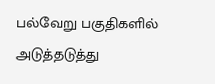பல்வேறு பகுதிகளில் அடுத்தடுத்து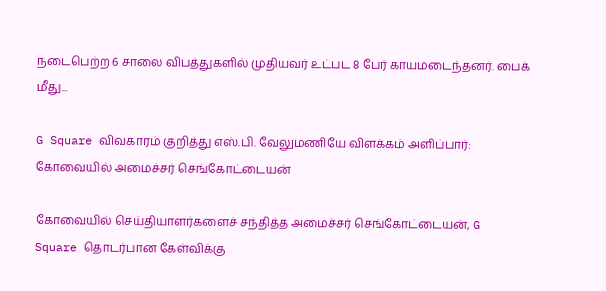நடைபெற்ற 6 சாலை விபத்துகளில் முதியவர் உட்பட 8 பேர் காயமடைந்தனர். பைக் மீது...

G Square விவகாரம் குறித்து எஸ்.பி. வேலுமணியே விளக்கம் அளிப்பார்: கோவையில் அமைச்சர் செங்கோட்டையன்

கோவையில் செய்தியாளர்களைச் சந்தித்த அமைச்சர் செங்கோட்டையன், G Square தொடர்பான கேள்விக்கு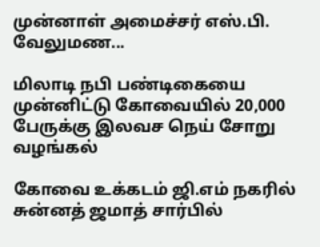முன்னாள் அமைச்சர் எஸ்.பி. வேலுமண...

மிலாடி நபி பண்டிகையை முன்னிட்டு கோவையில் 20,000 பேருக்கு இலவச நெய் சோறு வழங்கல்

கோவை உக்கடம் ஜி.எம் நகரில் சுன்னத் ஜமாத் சார்பில்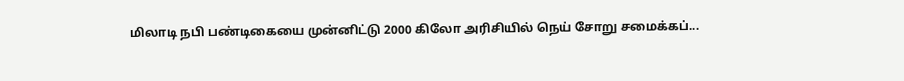மிலாடி நபி பண்டிகையை முன்னிட்டு 2000 கிலோ அரிசியில் நெய் சோறு சமைக்கப்...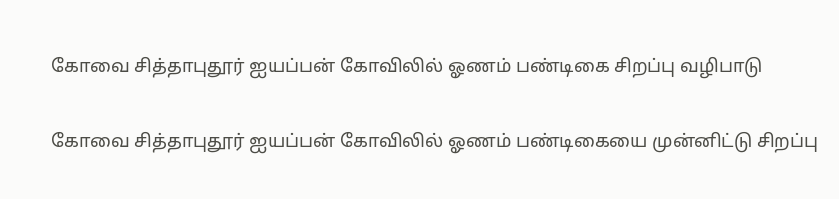கோவை சித்தாபுதூர் ஐயப்பன் கோவிலில் ஓணம் பண்டிகை சிறப்பு வழிபாடு

கோவை சித்தாபுதூர் ஐயப்பன் கோவிலில் ஓணம் பண்டிகையை முன்னிட்டு சிறப்பு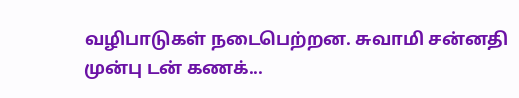வழிபாடுகள் நடைபெற்றன. சுவாமி சன்னதி முன்பு டன் கணக்...